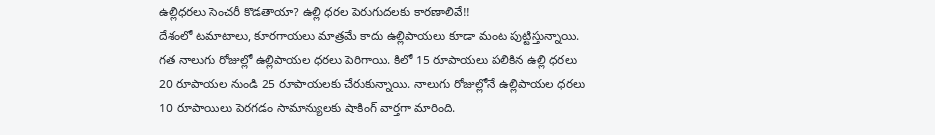ఉల్లిధరలు సెంచరీ కొడతాయా? ఉల్లి ధరల పెరుగుదలకు కారణాలివే!!
దేశంలో టమాటాలు, కూరగాయలు మాత్రమే కాదు ఉల్లిపాయలు కూడా మంట పుట్టిస్తున్నాయి. గత నాలుగు రోజుల్లో ఉల్లిపాయల ధరలు పెరిగాయి. కిలో 15 రూపాయలు పలికిన ఉల్లి ధరలు 20 రూపాయల నుండి 25 రూపాయలకు చేరుకున్నాయి. నాలుగు రోజుల్లోనే ఉల్లిపాయల ధరలు 10 రూపాయిలు పెరగడం సామాన్యులకు షాకింగ్ వార్తగా మారింది.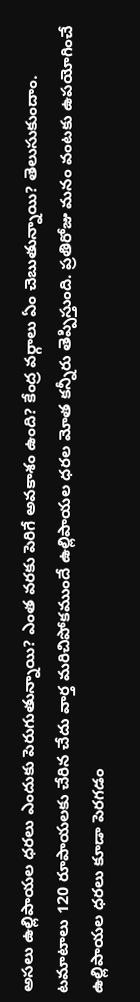అసలు ఉల్లిపాయల ధరలు ఎందుకు పెరుగుతున్నాయి? ఎంత వరకు పెరిగే అవకాశం ఉంది? కేంద్ర వర్గాలు ఏం చెబుతున్నాయి? తెలుసుకుందాం. టమాటాలు 120 రూపాయలకు చేరిన చేదు వార్త మరిచిపోకముందే ఉల్లిపాయల ధరల మోత కన్నీరు తెప్పిస్తుంది. ప్రతిరోజు మనం వంటకు ఉపయోగించే ఉల్లిపాయల ధరలు కూడా పెరగడం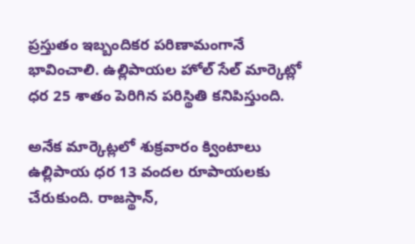ప్రస్తుతం ఇబ్బందికర పరిణామంగానే భావించాలి. ఉల్లిపాయల హోల్ సేల్ మార్కెట్లో ధర 25 శాతం పెరిగిన పరిస్థితి కనిపిస్తుంది.

అనేక మార్కెట్లలో శుక్రవారం క్వింటాలు ఉల్లిపాయ ధర 13 వందల రూపాయలకు చేరుకుంది. రాజస్థాన్,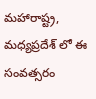మహారాష్ట్ర, మధ్యప్రదేశ్ లో ఈ సంవత్సరం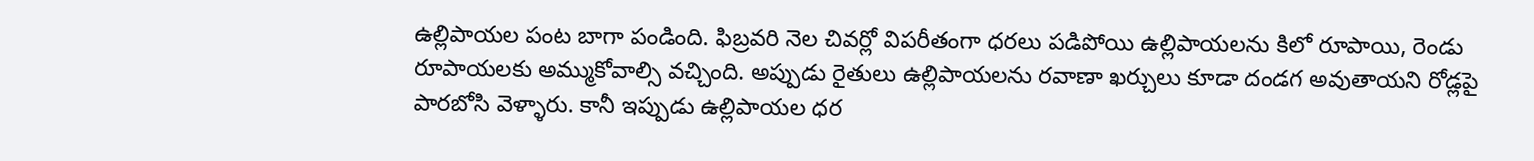ఉల్లిపాయల పంట బాగా పండింది. ఫిబ్రవరి నెల చివర్లో విపరీతంగా ధరలు పడిపోయి ఉల్లిపాయలను కిలో రూపాయి, రెండు రూపాయలకు అమ్ముకోవాల్సి వచ్చింది. అప్పుడు రైతులు ఉల్లిపాయలను రవాణా ఖర్చులు కూడా దండగ అవుతాయని రోడ్లపై పారబోసి వెళ్ళారు. కానీ ఇప్పుడు ఉల్లిపాయల ధర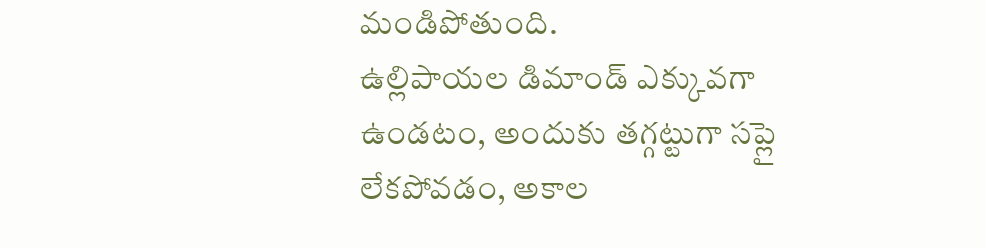మండిపోతుంది.
ఉల్లిపాయల డిమాండ్ ఎక్కువగా ఉండటం, అందుకు తగ్గట్టుగా సప్లై లేకపోవడం, అకాల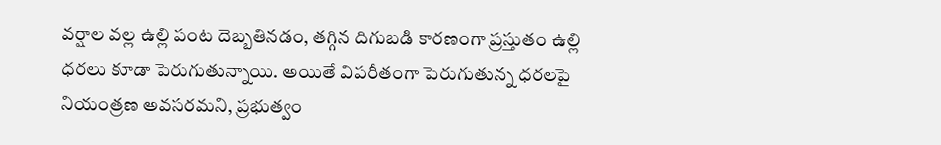వర్షాల వల్ల ఉల్లి పంట దెబ్బతినడం, తగ్గిన దిగుబడి కారణంగా ప్రస్తుతం ఉల్లి ధరలు కూడా పెరుగుతున్నాయి. అయితే విపరీతంగా పెరుగుతున్న ధరలపై నియంత్రణ అవసరమని, ప్రభుత్వం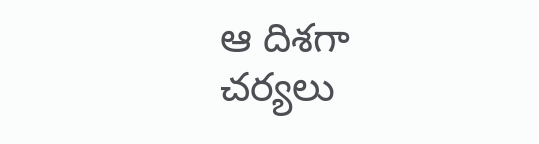ఆ దిశగా చర్యలు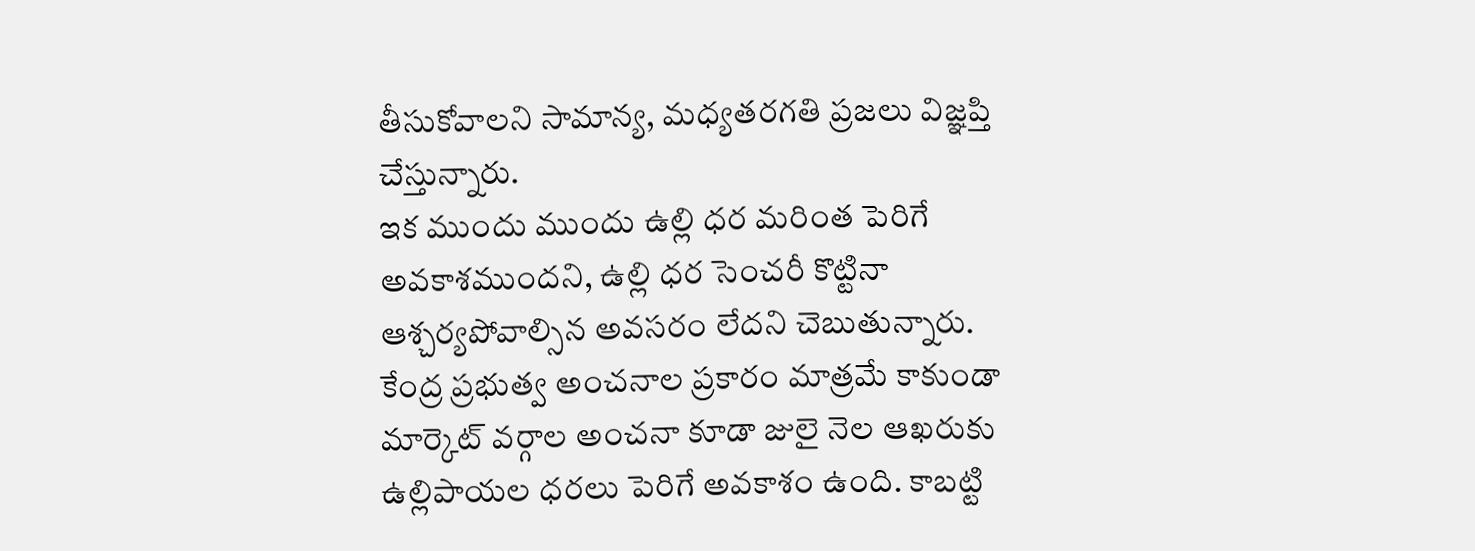తీసుకోవాలని సామాన్య, మధ్యతరగతి ప్రజలు విజ్ఞప్తి చేస్తున్నారు.
ఇక ముందు ముందు ఉల్లి ధర మరింత పెరిగే అవకాశముందని, ఉల్లి ధర సెంచరీ కొట్టినా ఆశ్చర్యపోవాల్సిన అవసరం లేదని చెబుతున్నారు. కేంద్ర ప్రభుత్వ అంచనాల ప్రకారం మాత్రమే కాకుండా మార్కెట్ వర్గాల అంచనా కూడా జులై నెల ఆఖరుకు ఉల్లిపాయల ధరలు పెరిగే అవకాశం ఉంది. కాబట్టి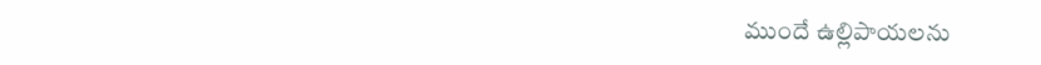ముందే ఉల్లిపాయలను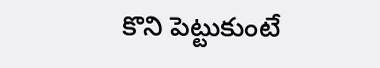కొని పెట్టుకుంటే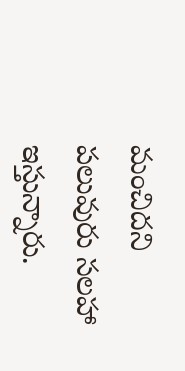మంచిదని పలువురు సలహా ఇస్తున్నారు.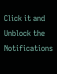Click it and Unblock the Notifications